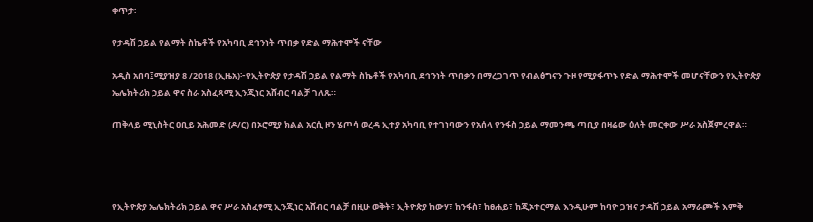ቀጥታ፡

የታዳሽ ኃይል የልማት ስኬቶች የአካባቢ ደኅንነት ጥበቃ የድል ማሕተሞች ናቸው

አዲስ አበባ፤ሚያዝያ 8 /2018 (ኢዜአ)፦የኢትዮጵያ የታዳሽ ኃይል የልማት ስኬቶች የአካባቢ ደኅንነት ጥበቃን በማረጋገጥ የብልፅግናን ጉዞ የሚያፋጥኑ የድል ማሕተሞች መሆናቸውን የኢትዮጵያ ኤሌክትሪክ ኃይል ዋና ስራ አስፈጻሚ ኢንጂነር አሸብር ባልቻ ገለጹ።

ጠቅላይ ሚኒስትር ዐቢይ አሕመድ (ዶ/ር) በኦሮሚያ ክልል አርሲ ዞን ሄጦሳ ወረዳ ኢተያ አካባቢ የተገነባውን የአሰላ የንፋስ ኃይል ማመንጫ ጣቢያ በዛሬው ዕለት መርቀው ሥራ አስጀምረዋል።




የኢትዮጵያ ኤሌክትሪክ ኃይል ዋና ሥራ አስፈፃሚ ኢንጂነር አሸብር ባልቻ በዚሁ ወቅት፣ ኢትዮጵያ ከውሃ፣ ከንፋስ፣ ከፀሐይ፣ ከጂኦተርማል እንዲሁም ከባዮ ጋዝና ታዳሽ ኃይል አማራጮች እምቅ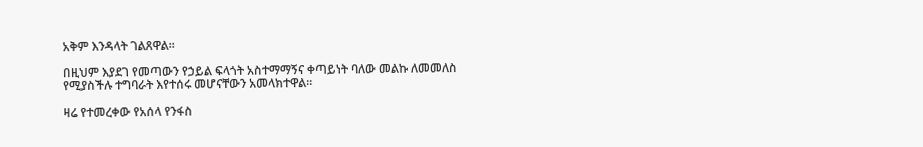አቅም እንዳላት ገልጸዋል።

በዚህም እያደገ የመጣውን የኃይል ፍላጎት አስተማማኝና ቀጣይነት ባለው መልኩ ለመመለስ የሚያስችሉ ተግባራት እየተሰሩ መሆናቸውን አመላክተዋል።

ዛሬ የተመረቀው የአሰላ የንፋስ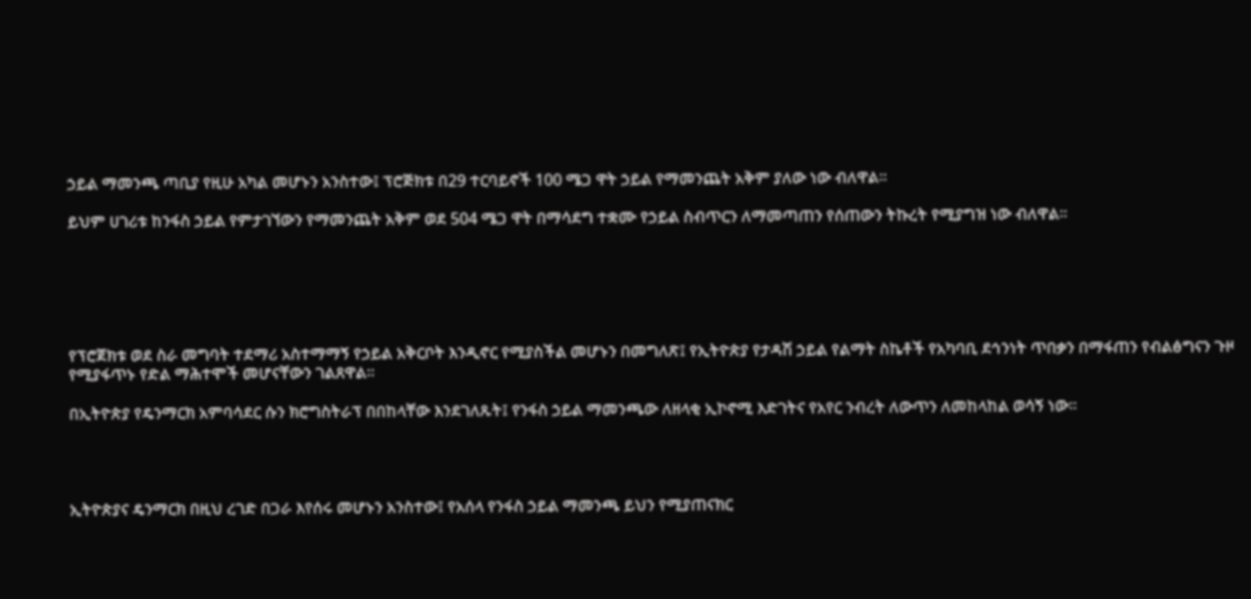ኃይል ማመንጫ ጣቢያ የዚሁ አካል መሆኑን አንስተው፤ ፕሮጅክቱ በ29 ተርባይኖች 100 ሜጋ ዋት ኃይል የማመንጨት አቅም ያለው ነው ብለዋል።

ይህም ሀገሪቱ ከንፋስ ኃይል የምታገኘውን የማመንጨት አቅም ወደ 504 ሜጋ ዋት በማሳደግ ተቋሙ የኃይል ስብጥርን ለማመጣጠን የሰጠውን ትኩረት የሚያግዝ ነው ብለዋል፡፡






የፕሮጀክቱ ወደ ስራ መግባት ተደማሪ አስተማማኝ የኃይል አቅርቦት እንዲኖር የሚያስችል መሆኑን በመግለጽ፤ የኢትዮጵያ የታዳሽ ኃይል የልማት ስኬቶች የአካባቢ ደኅንነት ጥበቃን በማፋጠን የብልፅግናን ጉዞ የሚያፋጥኑ የድል ማሕተሞች መሆናቸውን ገልጸዋል።

በኢትዮጵያ የዴንማርክ አምባሳደር ሱን ክሮግስትራፕ በበከላቸው እንደገለጹት፤ የንፋስ ኃይል ማመንጫው ለዘላቂ ኢኮኖሚ እድገትና የአየር ንብረት ለውጥን ለመከላከል ወሳኝ ነው፡፡




ኢትዮጵያና ዴንማርክ በዚህ ረገድ በጋራ እየሰሩ መሆኑን አንስተው፤ የአሰላ የንፋስ ኃይል ማመንጫ ይህን የሚያጠናክር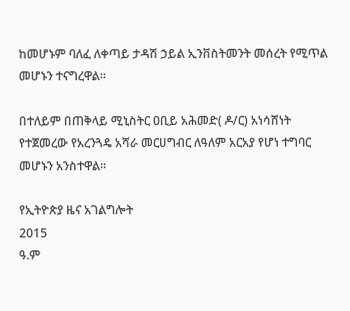ከመሆኑም ባለፈ ለቀጣይ ታዳሽ ኃይል ኢንቨስትመንት መሰረት የሚጥል መሆኑን ተናግረዋል፡፡

በተለይም በጠቅላይ ሚኒስትር ዐቢይ አሕመድ( ዶ/ር) አነሳሸነት የተጀመረው የአረንጓዴ አሻራ መርሀግብር ለዓለም አርአያ የሆነ ተግባር መሆኑን አንስተዋል፡፡

የኢትዮጵያ ዜና አገልግሎት
2015
ዓ.ም